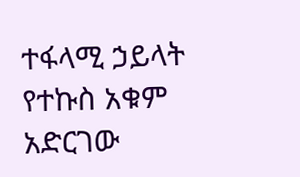ተፋላሚ ኃይላት የተኩስ አቁም አድርገው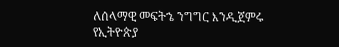ለሰላማዊ መፍትኄ ንግግር እንዲጀምሩ የኢትዮጵያ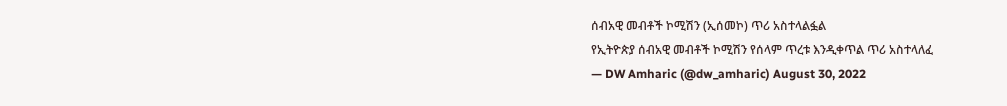ሰብአዊ መብቶች ኮሚሽን (ኢሰመኮ) ጥሪ አስተላልፏል
የኢትዮጵያ ሰብአዊ መብቶች ኮሚሽን የሰላም ጥረቱ እንዲቀጥል ጥሪ አስተላለፈ
— DW Amharic (@dw_amharic) August 30, 2022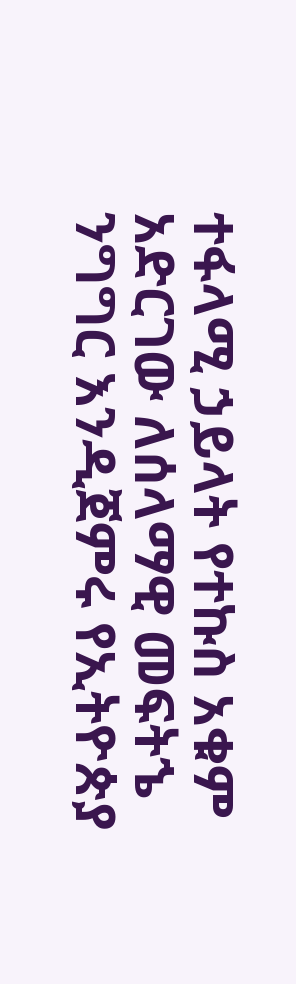ተፋላሚ ኃይላት የተኩስ አቁም አድርገው ለሰላማዊ መፍትኄ ንግግር እንዲጀምሩ የኢትዮጵያ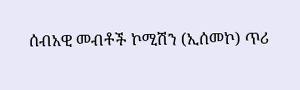ሰብአዊ መብቶች ኮሚሽን (ኢሰመኮ) ጥሪ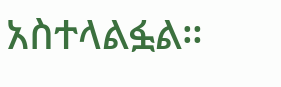አስተላልፏል።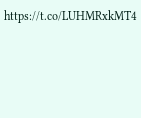https://t.co/LUHMRxkMT4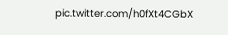pic.twitter.com/h0fXt4CGbX